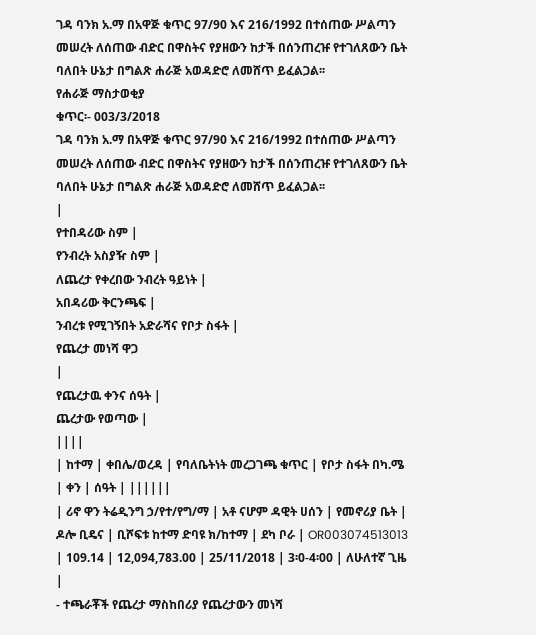ገዳ ባንክ አ.ማ በአዋጅ ቁጥር 97/90 እና 216/1992 በተሰጠው ሥልጣን መሠረት ለሰጠው ብድር በዋስትና የያዘውን ከታች በሰንጠረዡ የተገለጸውን ቤት ባለበት ሁኔታ በግልጽ ሐራጅ አወዳድሮ ለመሸጥ ይፈልጋል፡፡
የሐራጅ ማስታወቂያ
ቁጥር፡- 003/3/2018
ገዳ ባንክ አ.ማ በአዋጅ ቁጥር 97/90 እና 216/1992 በተሰጠው ሥልጣን መሠረት ለሰጠው ብድር በዋስትና የያዘውን ከታች በሰንጠረዡ የተገለጸውን ቤት ባለበት ሁኔታ በግልጽ ሐራጅ አወዳድሮ ለመሸጥ ይፈልጋል፡፡
|
የተበዳሪው ስም |
የንብረት አስያዥ ስም |
ለጨረታ የቀረበው ንብረት ዓይነት |
አበዳሪው ቅርንጫፍ |
ንብረቱ የሚገኝበት አድራሻና የቦታ ስፋት |
የጨረታ መነሻ ዋጋ
|
የጨረታዉ ቀንና ሰዓት |
ጨረታው የወጣው |
||||
| ከተማ | ቀበሌ/ወረዳ | የባለቤትነት መረጋገጫ ቁጥር | የቦታ ስፋት በካ.ሜ | ቀን | ሰዓት | ||||||
| ሪኖ ዋን ትሬዲንግ ኃ/የተ/የግ/ማ | አቶ ናሆም ዳዊት ሀሰን | የመኖሪያ ቤት | ዶሎ ቢዴና | ቢሾፍቱ ከተማ ድባዩ ክ/ከተማ | ደካ ቦራ | OR003074513013 | 109.14 | 12,094,783.00 | 25/11/2018 | 3፡0-4፡00 | ለሁለተኛ ጊዜ |
- ተጫራቾች የጨረታ ማስከበሪያ የጨረታውን መነሻ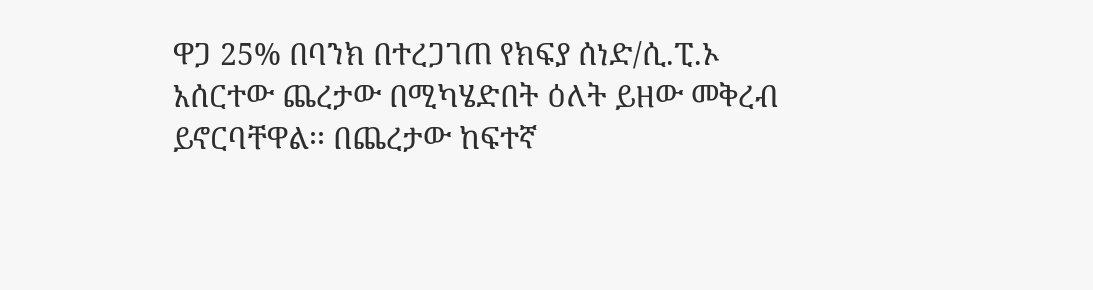ዋጋ 25% በባንክ በተረጋገጠ የክፍያ ሰነድ/ሲ.ፒ.ኦ አሰርተው ጨረታው በሚካሄድበት ዕለት ይዘው መቅረብ ይኖርባቸዋል፡፡ በጨረታው ከፍተኛ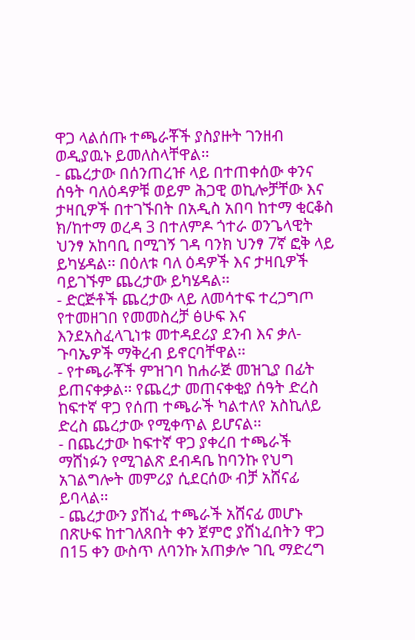ዋጋ ላልሰጡ ተጫራቾች ያስያዙት ገንዘብ ወዲያዉኑ ይመለስላቸዋል፡፡
- ጨረታው በሰንጠረዡ ላይ በተጠቀሰው ቀንና ሰዓት ባለዕዳዎቹ ወይም ሕጋዊ ወኪሎቻቸው እና ታዛቢዎች በተገኙበት በአዲስ አበባ ከተማ ቂርቆስ ክ/ከተማ ወረዳ 3 በተለምዶ ጎተራ ወንጌላዊት ህንፃ አከባቢ በሚገኝ ገዳ ባንክ ህንፃ 7ኛ ፎቅ ላይ ይካሄዳል፡፡ በዕለቱ ባለ ዕዳዎች እና ታዛቢዎች ባይገኙም ጨረታው ይካሄዳል፡፡
- ድርጅቶች ጨረታው ላይ ለመሳተፍ ተረጋግጦ የተመዘገበ የመመስረቻ ፅሁፍ እና እንደአስፈላጊነቱ መተዳደሪያ ደንብ እና ቃለ-ጉባኤዎች ማቅረብ ይኖርባቸዋል፡፡
- የተጫራቾች ምዝገባ ከሐራጅ መዝጊያ በፊት ይጠናቀቃል፡፡ የጨረታ መጠናቀቂያ ሰዓት ድረስ ከፍተኛ ዋጋ የሰጠ ተጫራች ካልተለየ አስኪለይ ድረስ ጨረታው የሚቀጥል ይሆናል፡፡
- በጨረታው ከፍተኛ ዋጋ ያቀረበ ተጫራች ማሸነፉን የሚገልጽ ደብዳቤ ከባንኩ የህግ አገልግሎት መምሪያ ሲደርሰው ብቻ አሸናፊ ይባላል፡፡
- ጨረታውን ያሸነፈ ተጫራች አሸናፊ መሆኑ በጽሁፍ ከተገለጸበት ቀን ጀምሮ ያሸነፈበትን ዋጋ በ15 ቀን ውስጥ ለባንኩ አጠቃሎ ገቢ ማድረግ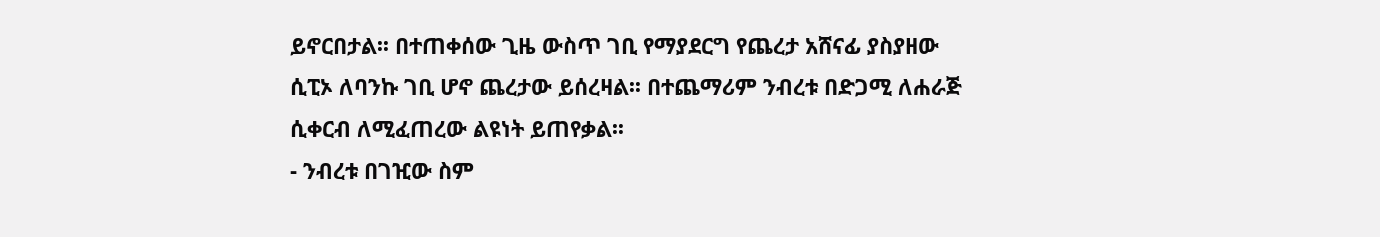ይኖርበታል፡፡ በተጠቀሰው ጊዜ ውስጥ ገቢ የማያደርግ የጨረታ አሸናፊ ያስያዘው ሲፒኦ ለባንኩ ገቢ ሆኖ ጨረታው ይሰረዛል፡፡ በተጨማሪም ንብረቱ በድጋሚ ለሐራጅ ሲቀርብ ለሚፈጠረው ልዩነት ይጠየቃል፡፡
- ንብረቱ በገዢው ስም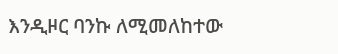እንዲዞር ባንኩ ለሚመለከተው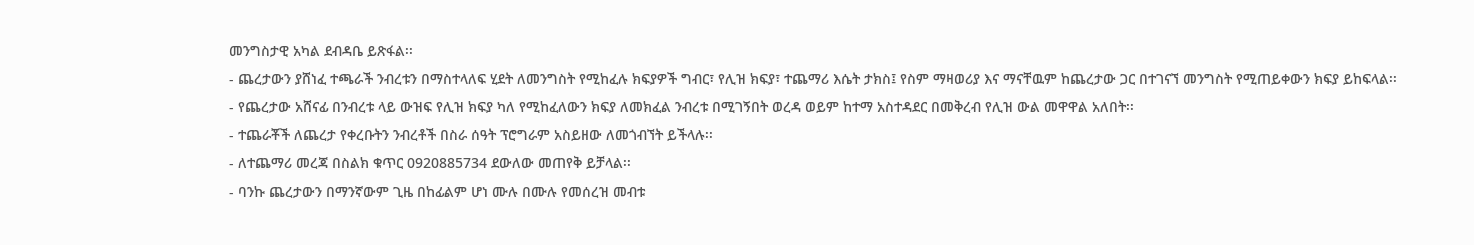መንግስታዊ አካል ደብዳቤ ይጽፋል፡፡
- ጨረታውን ያሸነፈ ተጫራች ንብረቱን በማስተላለፍ ሂደት ለመንግስት የሚከፈሉ ክፍያዎች ግብር፣ የሊዝ ክፍያ፣ ተጨማሪ እሴት ታክስ፤ የስም ማዛወሪያ እና ማናቸዉም ከጨረታው ጋር በተገናኘ መንግስት የሚጠይቀውን ክፍያ ይከፍላል፡፡
- የጨረታው አሸናፊ በንብረቱ ላይ ውዝፍ የሊዝ ክፍያ ካለ የሚከፈለውን ክፍያ ለመክፈል ንብረቱ በሚገኝበት ወረዳ ወይም ከተማ አስተዳደር በመቅረብ የሊዝ ውል መዋዋል አለበት፡፡
- ተጨራቾች ለጨረታ የቀረቡትን ንብረቶች በስራ ሰዓት ፕሮግራም አስይዘው ለመጎብኘት ይችላሉ፡፡
- ለተጨማሪ መረጃ በስልክ ቁጥር 0920885734 ደውለው መጠየቅ ይቻላል፡፡
- ባንኩ ጨረታውን በማንኛውም ጊዜ በከፊልም ሆነ ሙሉ በሙሉ የመሰረዝ መብቱ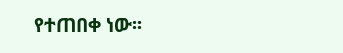የተጠበቀ ነው፡፡